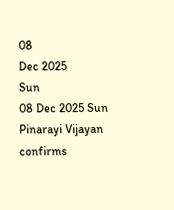08
Dec 2025
Sun
08 Dec 2025 Sun
Pinarayi Vijayan confirms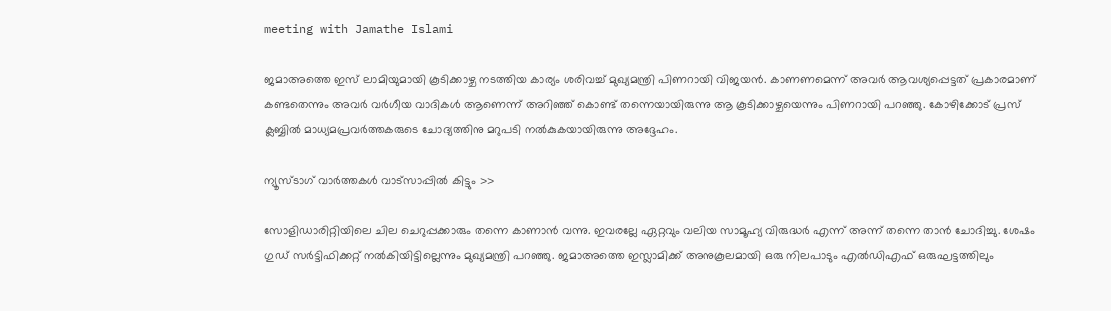meeting with Jamathe Islami

ജമാഅത്തെ ഇസ് ലാമിയുമായി കൂടിക്കാഴ്ച നടത്തിയ കാര്യം ശരിവച്ച് മുഖ്യമന്ത്രി പിണറായി വിജയന്‍. കാണണമെന്ന് അവര്‍ ആവശ്യപ്പെട്ടത് പ്രകാരമാണ് കണ്ടതെന്നും അവര്‍ വര്‍ഗീയ വാദികള്‍ ആണെന്ന് അറിഞ്ഞ് കൊണ്ട് തന്നെയായിരുന്നു ആ കൂടിക്കാഴ്ചയെന്നും പിണറായി പറഞ്ഞു. കോഴിക്കോട് പ്രസ് ക്ലബ്ബില്‍ മാധ്യമപ്രവര്‍ത്തകരുടെ ചോദ്യത്തിനു മറുപടി നല്‍കുകയായിരുന്നു അദ്ദേഹം.

ന്യൂസ്ടാഗ് വാര്‍ത്തകള്‍ വാട്‌സാപ്പില്‍ കിട്ടും >>

സോളിഡാരിറ്റിയിലെ ചില ചെറുപ്പക്കാരും തന്നെ കാണാന്‍ വന്നു. ഇവരല്ലേ ഏറ്റവും വലിയ സാമൂഹ്യ വിരുദ്ധര്‍ എന്ന് അന്ന് തന്നെ താന്‍ ചോദിച്ചു. ശേഷം ഗുഡ് സര്‍ട്ടിഫിക്കറ്റ് നല്‍കിയിട്ടില്ലെന്നും മുഖ്യമന്ത്രി പറഞ്ഞു. ജമാഅത്തെ ഇസ്ലാമിക്ക് അനുകൂലമായി ഒരു നിലപാടും എല്‍ഡിഎഫ് ഒരുഘട്ടത്തിലും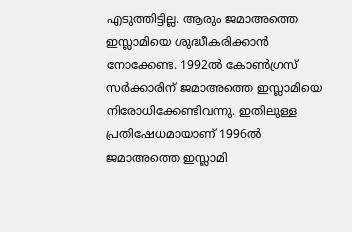എടുത്തിട്ടില്ല. ആരും ജമാഅത്തെ ഇസ്ലാമിയെ ശുദ്ധീകരിക്കാന്‍ നോക്കേണ്ട. 1992ല്‍ കോണ്‍ഗ്രസ് സര്‍ക്കാരിന് ജമാഅത്തെ ഇസ്ലാമിയെ നിരോധിക്കേണ്ടിവന്നു. ഇതിലുള്ള പ്രതിഷേധമായാണ് 1996ല്‍ ജമാഅത്തെ ഇസ്ലാമി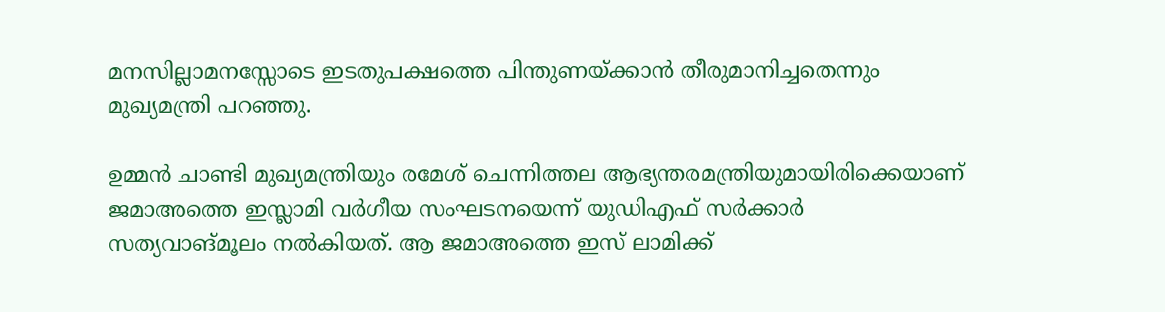മനസില്ലാമനസ്സോടെ ഇടതുപക്ഷത്തെ പിന്തുണയ്ക്കാന്‍ തീരുമാനിച്ചതെന്നും മുഖ്യമന്ത്രി പറഞ്ഞു.

ഉമ്മന്‍ ചാണ്ടി മുഖ്യമന്ത്രിയും രമേശ് ചെന്നിത്തല ആഭ്യന്തരമന്ത്രിയുമായിരിക്കെയാണ് ജമാഅത്തെ ഇസ്ലാമി വര്‍ഗീയ സംഘടനയെന്ന് യുഡിഎഫ് സര്‍ക്കാര്‍ സത്യവാങ്മൂലം നല്‍കിയത്. ആ ജമാഅത്തെ ഇസ് ലാമിക്ക്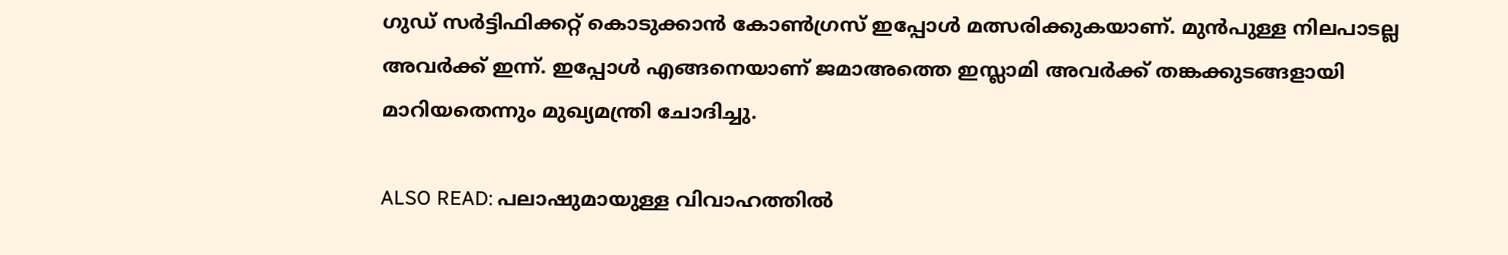ഗുഡ് സര്‍ട്ടിഫിക്കറ്റ് കൊടുക്കാന്‍ കോണ്‍ഗ്രസ് ഇപ്പോള്‍ മത്സരിക്കുകയാണ്. മുന്‍പുള്ള നിലപാടല്ല അവര്‍ക്ക് ഇന്ന്. ഇപ്പോള്‍ എങ്ങനെയാണ് ജമാഅത്തെ ഇസ്ലാമി അവര്‍ക്ക് തങ്കക്കുടങ്ങളായി മാറിയതെന്നും മുഖ്യമന്ത്രി ചോദിച്ചു.

ALSO READ: പലാഷുമായുള്ള വിവാഹത്തില്‍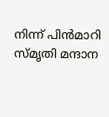നിന്ന് പിന്‍മാറി സ്മൃതി മന്ദാന